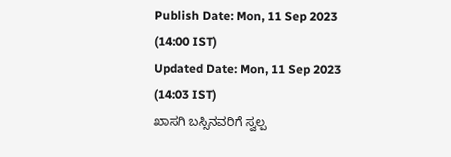Publish Date: Mon, 11 Sep 2023 (14:00 IST)
Updated Date: Mon, 11 Sep 2023 (14:03 IST)
ಖಾಸಗಿ ಬಸ್ಸಿನವರಿಗೆ ಸ್ವಲ್ಪ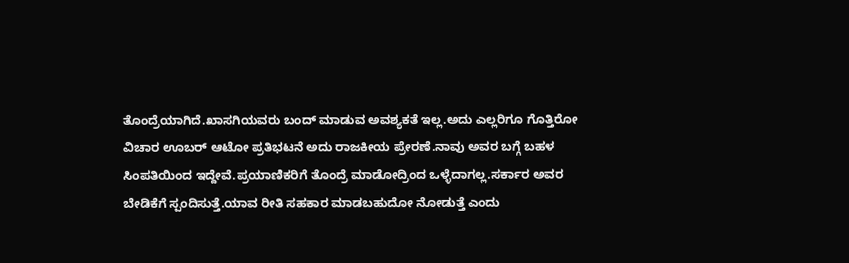ತೊಂದ್ರೆಯಾಗಿದೆ.ಖಾಸಗಿಯವರು ಬಂದ್ ಮಾಡುವ ಅವಶ್ಯಕತೆ ಇಲ್ಲ.ಅದು ಎಲ್ಲರಿಗೂ ಗೊತ್ತಿರೋ ವಿಚಾರ ಊಬರ್ ಆಟೋ ಪ್ರತಿಭಟನೆ ಅದು ರಾಜಕೀಯ ಪ್ರೇರಣೆ.ನಾವು ಅವರ ಬಗ್ಗೆ ಬಹಳ ಸಿಂಪತಿಯಿಂದ ಇದ್ದೇವೆ.ಪ್ರಯಾಣಿಕರಿಗೆ ತೊಂದ್ರೆ ಮಾಡೋದ್ರಿಂದ ಒಳ್ಳೆದಾಗಲ್ಲ.ಸರ್ಕಾರ ಅವರ ಬೇಡಿಕೆಗೆ ಸ್ಪಂದಿಸುತ್ತೆ.ಯಾವ ರೀತಿ ಸಹಕಾರ ಮಾಡಬಹುದೋ ನೋಡುತ್ತೆ ಎಂದು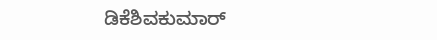ಡಿಕೆಶಿವಕುಮಾರ್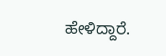ಹೇಳಿದ್ದಾರೆ.